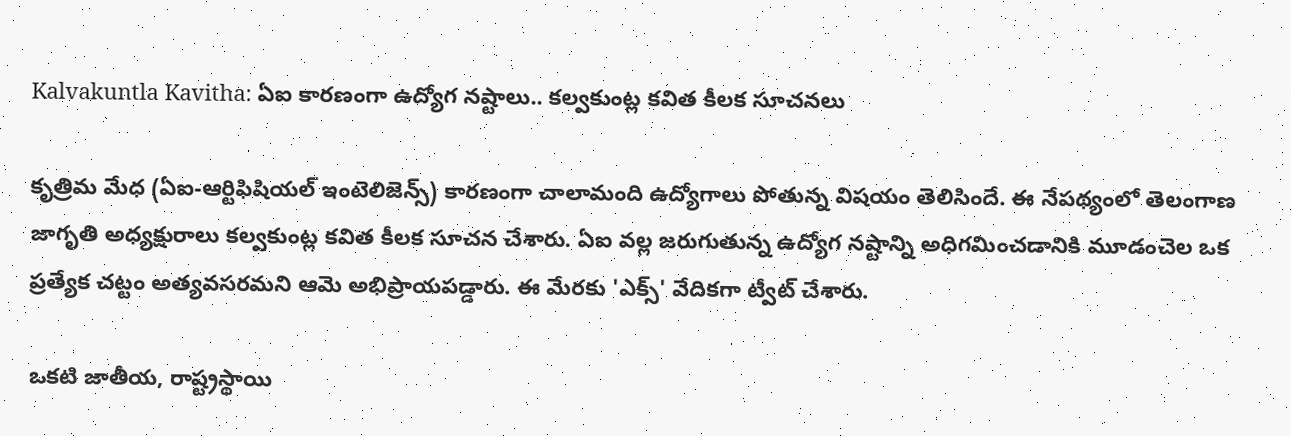Kalvakuntla Kavitha: ఏఐ కారణంగా ఉద్యోగ నష్టాలు.. కల్వకుంట్ల కవిత కీలక సూచనలు

కృత్రిమ మేధ (ఏఐ-ఆర్టిఫిషియల్ ఇంటెలిజెన్స్) కారణంగా చాలామంది ఉద్యోగాలు పోతున్న విషయం తెలిసిందే. ఈ నేపథ్యంలో తెలంగాణ జాగృతి అధ్యక్షురాలు కల్వకుంట్ల కవిత కీలక సూచన చేశారు. ఏఐ వల్ల జరుగుతున్న ఉద్యోగ నష్టాన్ని అధిగమించడానికి మూడంచెల ఒక ప్రత్యేక చట్టం అత్యవసరమని ఆమె అభిప్రాయపడ్డారు. ఈ మేరకు 'ఎక్స్' వేదికగా ట్వీట్ చేశారు.

ఒకటి జాతీయ, రాష్ట్రస్థాయి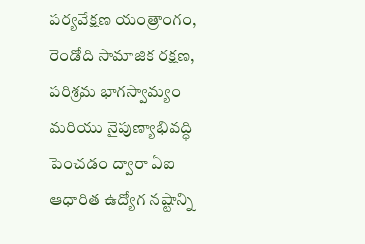పర్యవేక్షణ యంత్రాంగం, రెండోది సామాజిక రక్షణ, పరిశ్రమ భాగస్వామ్యం మరియు నైపుణ్యాభివద్ధి పెంచడం ద్వారా ఏఐ ఆధారిత ఉద్యోగ నష్టాన్ని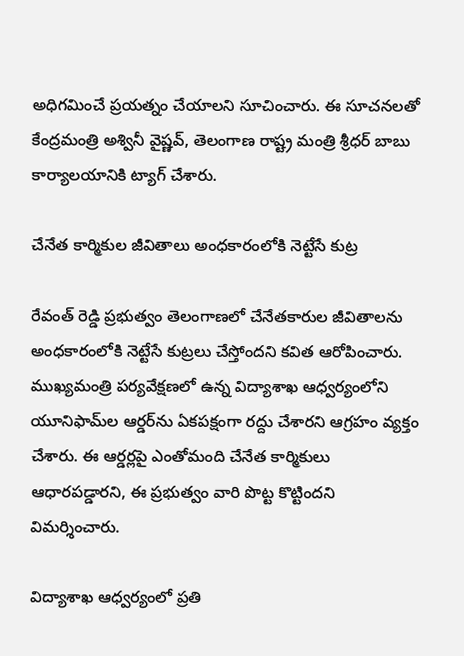అధిగమించే ప్రయత్నం చేయాలని సూచించారు. ఈ సూచనలతో కేంద్రమంత్రి అశ్వినీ వైష్ణవ్, తెలంగాణ రాష్ట్ర మంత్రి శ్రీధర్ బాబు కార్యాలయానికి ట్యాగ్ చేశారు.

చేనేత కార్మికుల జీవితాలు అంధకారంలోకి నెట్టేసే కుట్ర

రేవంత్ రెడ్డి ప్రభుత్వం తెలంగాణలో చేనేతకారుల జీవితాలను అంధకారంలోకి నెట్టేసే కుట్రలు చేస్తోందని కవిత ఆరోపించారు. ముఖ్యమంత్రి పర్యవేక్షణలో ఉన్న విద్యాశాఖ ఆధ్వర్యంలోని యూనిఫామ్‌ల ఆర్డర్‌ను ఏకపక్షంగా రద్దు చేశారని ఆగ్రహం వ్యక్తం చేశారు. ఈ ఆర్డర్లపై ఎంతోమంది చేనేత కార్మికులు ఆధారపడ్డారని, ఈ ప్రభుత్వం వారి పొట్ట కొట్టిందని విమర్శించారు.

విద్యాశాఖ ఆధ్వర్యంలో ప్రతి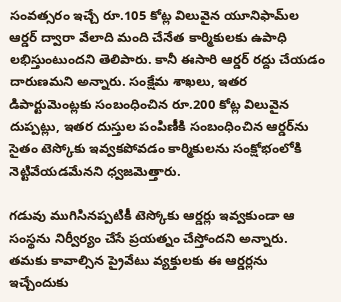సంవత్సరం ఇచ్చే రూ.105 కోట్ల విలువైన యూనిఫామ్‌ల ఆర్డర్ ద్వారా వేలాది మంది చేనేత కార్మికులకు ఉపాధి లభిస్తుంటుందని తెలిపారు. కానీ ఈసారి ఆర్డర్ రద్దు చేయడం దారుణమని అన్నారు. సంక్షేమ శాఖలు, ఇతర డిపార్టుమెంట్లకు సంబంధించిన రూ.200 కోట్ల విలువైన దుప్పట్లు, ఇతర దుస్తుల పంపిణీకి సంబంధించిన ఆర్డర్‌ను సైతం టెస్కోకు ఇవ్వకపోవడం కార్మికులను సంక్షోభంలోకి నెట్టివేయడమేనని ధ్వజమెత్తారు.

గడువు ముగిసినప్పటికీ టెస్కోకు ఆర్డర్లు ఇవ్వకుండా ఆ సంస్థను నిర్వీర్యం చేసే ప్రయత్నం చేస్తోందని అన్నారు. తమకు కావాల్సిన ప్రైవేటు వ్యక్తులకు ఈ ఆర్డర్లను ఇచ్చేందుకు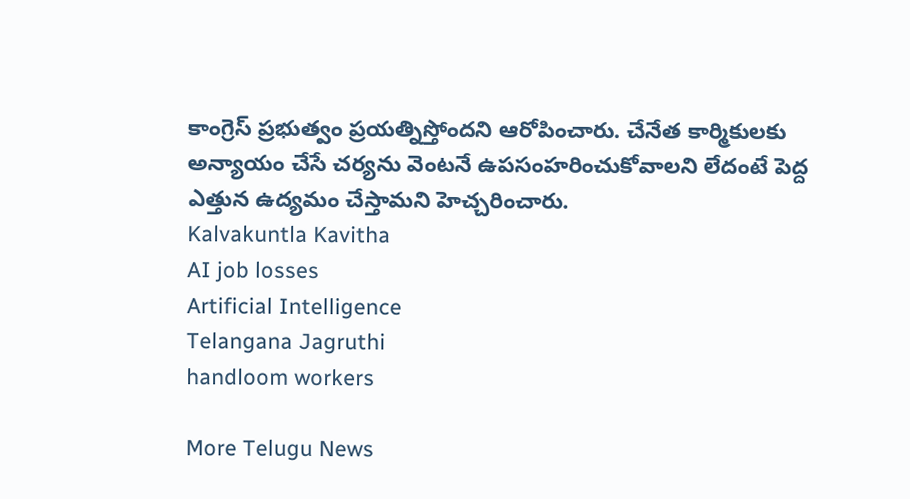కాంగ్రెస్ ప్రభుత్వం ప్రయత్నిస్తోందని ఆరోపించారు. చేనేత కార్మికులకు అన్యాయం చేసే చర్యను వెంటనే ఉపసంహరించుకోవాలని లేదంటే పెద్ద ఎత్తున ఉద్యమం చేస్తామని హెచ్చరించారు.
Kalvakuntla Kavitha
AI job losses
Artificial Intelligence
Telangana Jagruthi
handloom workers

More Telugu News